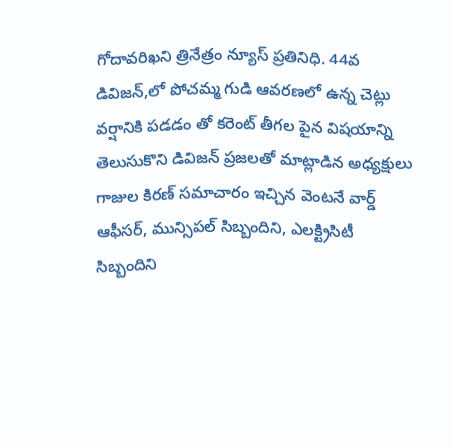గోదావరిఖని త్రినేత్రం న్యూస్ ప్రతినిధి. 44వ డివిజన్,లో పోచమ్మ గుడి ఆవరణలో ఉన్న చెట్లు వర్షానికి పడడం తో కరెంట్ తీగల పైన విషయాన్ని తెలుసుకొని డివిజన్ ప్రజలతో మాట్లాడిన అధ్యక్షులు గాజుల కిరణ్ సమాచారం ఇచ్చిన వెంటనే వార్డ్ ఆఫీసర్, మున్సిపల్ సిబ్బందిని, ఎలక్ట్రిసిటీ సిబ్బందిని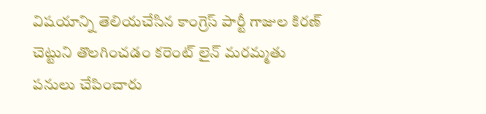విషయాన్ని తెలియచేసిన కాంగ్రెస్ పార్టీ గాజుల కిరణ్ చెట్టుని తొలగించడం కరెంట్ లైన్ మరమ్మతు పనులు చేపించారు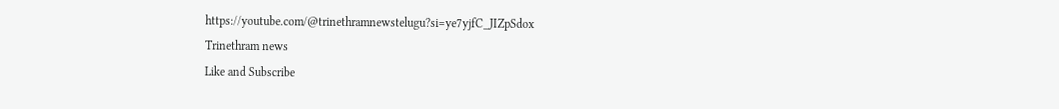https://youtube.com/@trinethramnewstelugu?si=ye7yjfC_JIZpSdox
Trinethram news
Like and Subscribe